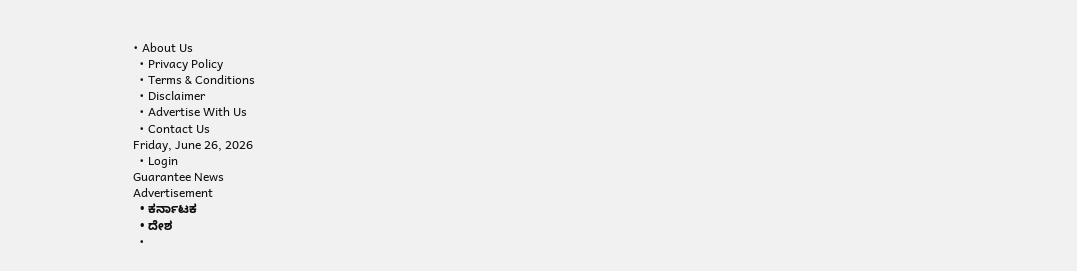• About Us
  • Privacy Policy
  • Terms & Conditions
  • Disclaimer
  • Advertise With Us
  • Contact Us
Friday, June 26, 2026
  • Login
Guarantee News
Advertisement
  • ಕರ್ನಾಟಕ
  • ದೇಶ
  •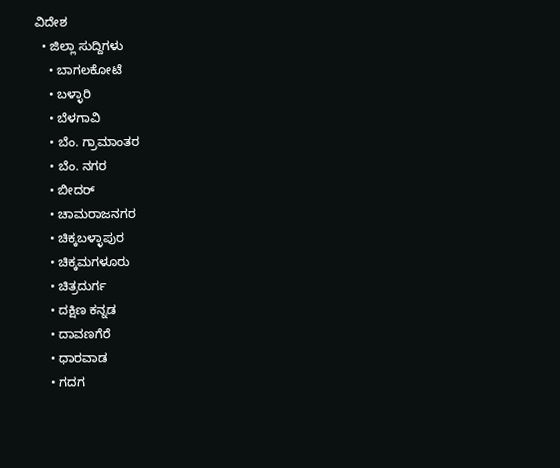ವಿದೇಶ
  • ಜಿಲ್ಲಾ ಸುದ್ದಿಗಳು
    • ಬಾಗಲಕೋಟೆ
    • ಬಳ್ಳಾರಿ
    • ಬೆಳಗಾವಿ
    • ಬೆಂ. ಗ್ರಾಮಾಂತರ
    • ಬೆಂ. ನಗರ
    • ಬೀದರ್
    • ಚಾಮರಾಜನಗರ
    • ಚಿಕ್ಕಬಳ್ಳಾಪುರ
    • ಚಿಕ್ಕಮಗಳೂರು
    • ಚಿತ್ರದುರ್ಗ
    • ದಕ್ಷಿಣ ಕನ್ನಡ
    • ದಾವಣಗೆರೆ
    • ಧಾರವಾಡ
    • ಗದಗ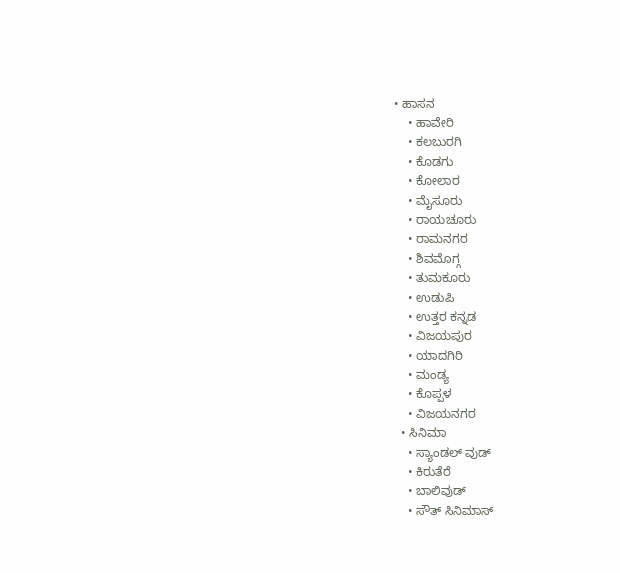• ಹಾಸನ
    • ಹಾವೇರಿ
    • ಕಲಬುರಗಿ
    • ಕೊಡಗು
    • ಕೋಲಾರ
    • ಮೈಸೂರು
    • ರಾಯಚೂರು
    • ರಾಮನಗರ
    • ಶಿವಮೊಗ್ಗ
    • ತುಮಕೂರು
    • ಉಡುಪಿ
    • ಉತ್ತರ ಕನ್ನಡ
    • ವಿಜಯಪುರ
    • ಯಾದಗಿರಿ
    • ಮಂಡ್ಯ
    • ಕೊಪ್ಪಳ
    • ವಿಜಯನಗರ
  • ಸಿನಿಮಾ
    • ಸ್ಯಾಂಡಲ್ ವುಡ್
    • ಕಿರುತೆರೆ
    • ಬಾಲಿವುಡ್
    • ಸೌತ್ ಸಿನಿಮಾಸ್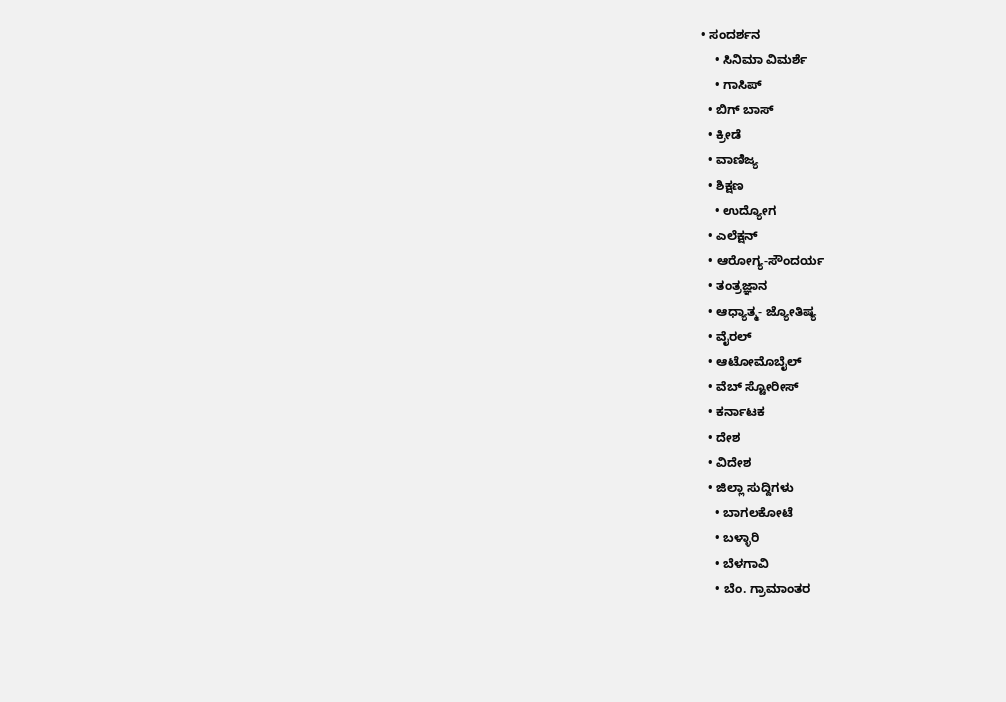• ಸಂದರ್ಶನ
    • ಸಿನಿಮಾ ವಿಮರ್ಶೆ
    • ಗಾಸಿಪ್
  • ಬಿಗ್ ಬಾಸ್
  • ಕ್ರೀಡೆ
  • ವಾಣಿಜ್ಯ
  • ಶಿಕ್ಷಣ
    • ಉದ್ಯೋಗ
  • ಎಲೆಕ್ಷನ್
  • ಆರೋಗ್ಯ-ಸೌಂದರ್ಯ
  • ತಂತ್ರಜ್ಞಾನ
  • ಆಧ್ಯಾತ್ಮ- ಜ್ಯೋತಿಷ್ಯ
  • ವೈರಲ್
  • ಆಟೋಮೊಬೈಲ್
  • ವೆಬ್ ಸ್ಟೋರೀಸ್
  • ಕರ್ನಾಟಕ
  • ದೇಶ
  • ವಿದೇಶ
  • ಜಿಲ್ಲಾ ಸುದ್ದಿಗಳು
    • ಬಾಗಲಕೋಟೆ
    • ಬಳ್ಳಾರಿ
    • ಬೆಳಗಾವಿ
    • ಬೆಂ. ಗ್ರಾಮಾಂತರ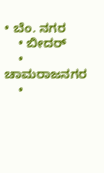• ಬೆಂ. ನಗರ
    • ಬೀದರ್
    • ಚಾಮರಾಜನಗರ
    •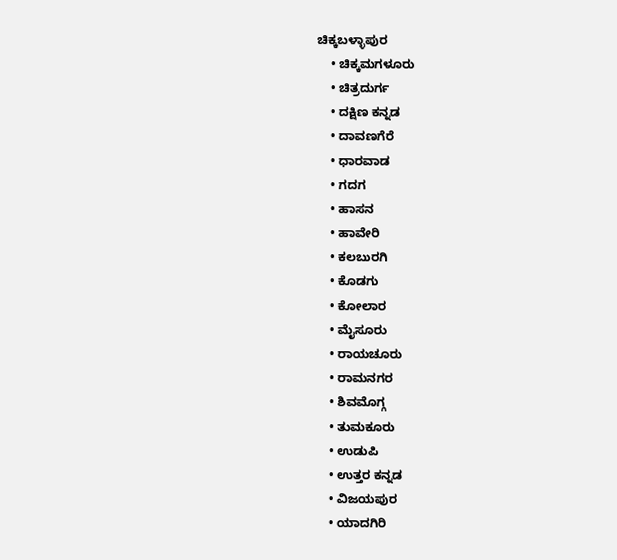ಚಿಕ್ಕಬಳ್ಳಾಪುರ
    • ಚಿಕ್ಕಮಗಳೂರು
    • ಚಿತ್ರದುರ್ಗ
    • ದಕ್ಷಿಣ ಕನ್ನಡ
    • ದಾವಣಗೆರೆ
    • ಧಾರವಾಡ
    • ಗದಗ
    • ಹಾಸನ
    • ಹಾವೇರಿ
    • ಕಲಬುರಗಿ
    • ಕೊಡಗು
    • ಕೋಲಾರ
    • ಮೈಸೂರು
    • ರಾಯಚೂರು
    • ರಾಮನಗರ
    • ಶಿವಮೊಗ್ಗ
    • ತುಮಕೂರು
    • ಉಡುಪಿ
    • ಉತ್ತರ ಕನ್ನಡ
    • ವಿಜಯಪುರ
    • ಯಾದಗಿರಿ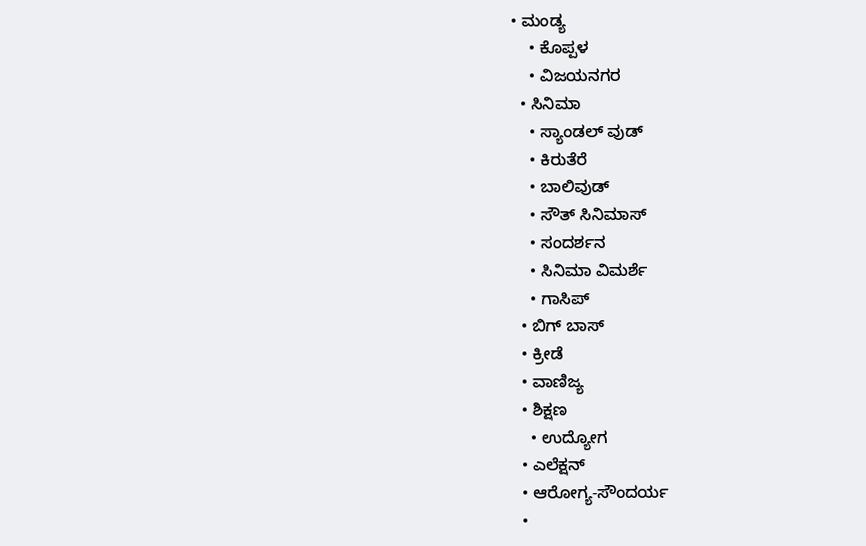• ಮಂಡ್ಯ
    • ಕೊಪ್ಪಳ
    • ವಿಜಯನಗರ
  • ಸಿನಿಮಾ
    • ಸ್ಯಾಂಡಲ್ ವುಡ್
    • ಕಿರುತೆರೆ
    • ಬಾಲಿವುಡ್
    • ಸೌತ್ ಸಿನಿಮಾಸ್
    • ಸಂದರ್ಶನ
    • ಸಿನಿಮಾ ವಿಮರ್ಶೆ
    • ಗಾಸಿಪ್
  • ಬಿಗ್ ಬಾಸ್
  • ಕ್ರೀಡೆ
  • ವಾಣಿಜ್ಯ
  • ಶಿಕ್ಷಣ
    • ಉದ್ಯೋಗ
  • ಎಲೆಕ್ಷನ್
  • ಆರೋಗ್ಯ-ಸೌಂದರ್ಯ
  •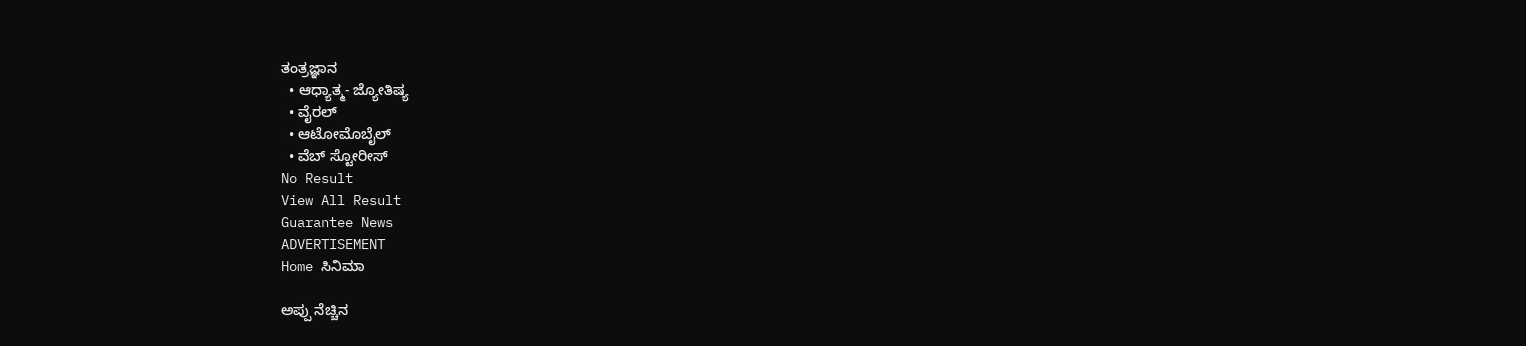ತಂತ್ರಜ್ಞಾನ
  • ಆಧ್ಯಾತ್ಮ- ಜ್ಯೋತಿಷ್ಯ
  • ವೈರಲ್
  • ಆಟೋಮೊಬೈಲ್
  • ವೆಬ್ ಸ್ಟೋರೀಸ್
No Result
View All Result
Guarantee News
ADVERTISEMENT
Home ಸಿನಿಮಾ

ಅಪ್ಪು ನೆಚ್ಚಿನ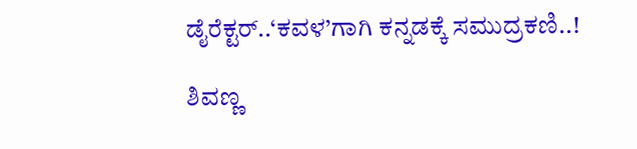ಡೈರೆಕ್ಟರ್..‘ಕವಳ’ಗಾಗಿ ಕನ್ನಡಕ್ಕೆ ಸಮುದ್ರಕಣಿ..!

ಶಿವಣ್ಣ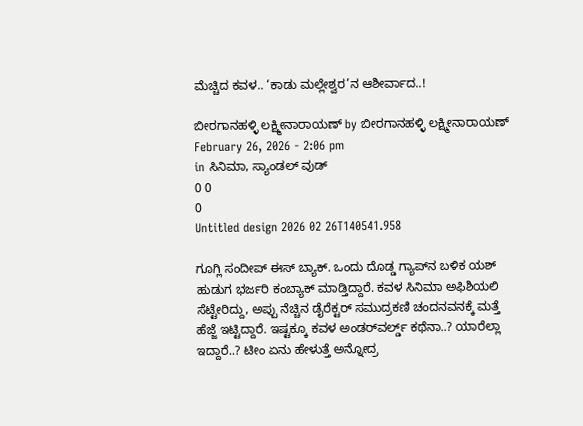ಮೆಚ್ಚಿದ ಕವಳ.. ‘ಕಾಡು ಮಲ್ಲೇಶ್ವರ’ನ ಆಶೀರ್ವಾದ..!

ಬೀರಗಾನಹಳ್ಳಿ ಲಕ್ಷ್ಮೀನಾರಾಯಣ್ by ಬೀರಗಾನಹಳ್ಳಿ ಲಕ್ಷ್ಮೀನಾರಾಯಣ್
February 26, 2026 - 2:06 pm
in ಸಿನಿಮಾ, ಸ್ಯಾಂಡಲ್ ವುಡ್
0 0
0
Untitled design 2026 02 26T140541.958

ಗೂಗ್ಲಿ ಸಂದೀಪ್ ಈಸ್ ಬ್ಯಾಕ್. ಒಂದು ದೊಡ್ಡ ಗ್ಯಾಪ್‌‌ನ ಬಳಿಕ ಯಶ್ ಹುಡುಗ ಭರ್ಜರಿ ಕಂಬ್ಯಾಕ್ ಮಾಡ್ತಿದ್ದಾರೆ. ಕವಳ ಸಿನಿಮಾ ಅಫಿಶಿಯಲಿ ಸೆಟ್ಟೇರಿದ್ದು, ಅಪ್ಪು ನೆಚ್ಚಿನ ಡೈರೆಕ್ಟರ್ ಸಮುದ್ರಕಣಿ ಚಂದನವನಕ್ಕೆ ಮತ್ತೆ ಹೆಜ್ಜೆ ಇಟ್ಟಿದ್ದಾರೆ. ಇಷ್ಟಕ್ಕೂ ಕವಳ ಅಂಡರ್‌‌ವರ್ಲ್ಡ್‌ ಕಥೆನಾ..? ಯಾರೆಲ್ಲಾ ಇದ್ದಾರೆ..? ಟೀಂ ಏನು ಹೇಳುತ್ತೆ ಅನ್ನೋದ್ರ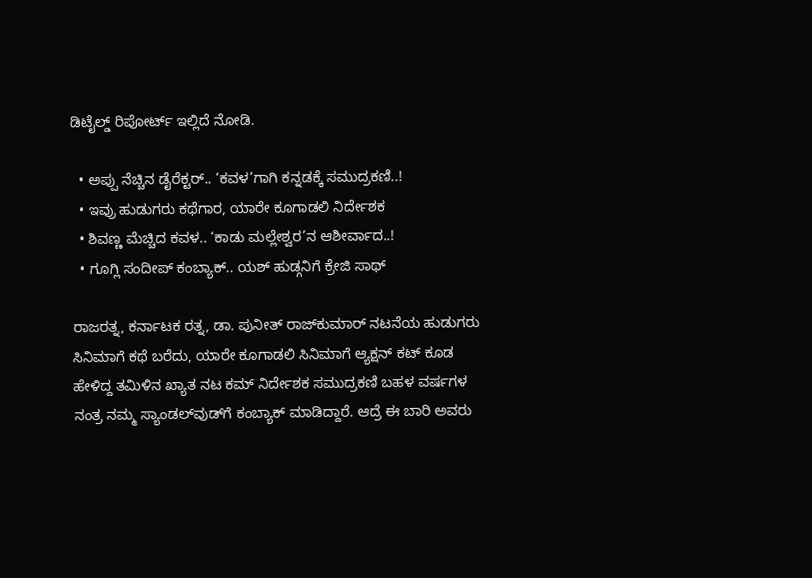ಡಿಟೈಲ್ಡ್ ರಿಪೋರ್ಟ್ ಇಲ್ಲಿದೆ ನೋಡಿ.

  • ಅಪ್ಪು ನೆಚ್ಚಿನ ಡೈರೆಕ್ಟರ್.. ‘ಕವಳ’ಗಾಗಿ ಕನ್ನಡಕ್ಕೆ ಸಮುದ್ರಕಣಿ..!
  • ಇವ್ರು ಹುಡುಗರು ಕಥೆಗಾರ, ಯಾರೇ ಕೂಗಾಡಲಿ ನಿರ್ದೇಶಕ
  • ಶಿವಣ್ಣ ಮೆಚ್ಚಿದ ಕವಳ.. ‘ಕಾಡು ಮಲ್ಲೇಶ್ವರ’ನ ಆಶೀರ್ವಾದ..!
  • ಗೂಗ್ಲಿ ಸಂದೀಪ್ ಕಂಬ್ಯಾಕ್.. ಯಶ್ ಹುಡ್ಗನಿಗೆ ಕ್ರೇಜಿ ಸಾಥ್

ರಾಜರತ್ನ, ಕರ್ನಾಟಕ ರತ್ನ, ಡಾ. ಪುನೀತ್ ರಾಜ್‌‌ಕುಮಾರ್ ನಟನೆಯ ಹುಡುಗರು ಸಿನಿಮಾಗೆ ಕಥೆ ಬರೆದು, ಯಾರೇ ಕೂಗಾಡಲಿ ಸಿನಿಮಾಗೆ ಆ್ಯಕ್ಷನ್ ಕಟ್ ಕೂಡ ಹೇಳಿದ್ದ ತಮಿಳಿನ ಖ್ಯಾತ ನಟ ಕಮ್ ನಿರ್ದೇಶಕ ಸಮುದ್ರಕಣಿ ಬಹಳ ವರ್ಷಗಳ ನಂತ್ರ ನಮ್ಮ ಸ್ಯಾಂಡಲ್‌ವುಡ್‌ಗೆ ಕಂಬ್ಯಾಕ್ ಮಾಡಿದ್ದಾರೆ. ಆದ್ರೆ ಈ ಬಾರಿ ಅವರು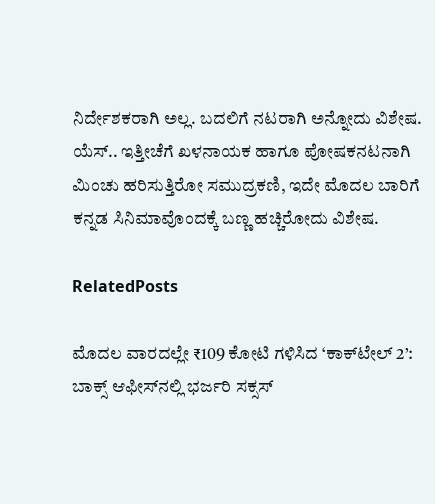ನಿರ್ದೇಶಕರಾಗಿ ಅಲ್ಲ. ಬದಲಿಗೆ ನಟರಾಗಿ ಅನ್ನೋದು ವಿಶೇಷ. ಯೆಸ್.. ಇತ್ತೀಚೆಗೆ ಖಳನಾಯಕ ಹಾಗೂ ಪೋಷಕನಟನಾಗಿ ಮಿಂಚು ಹರಿಸುತ್ತಿರೋ ಸಮುದ್ರಕಣಿ, ಇದೇ ಮೊದಲ ಬಾರಿಗೆ ಕನ್ನಡ ಸಿನಿಮಾವೊಂದಕ್ಕೆ ಬಣ್ಣ ಹಚ್ಚಿರೋದು ವಿಶೇಷ.

RelatedPosts

ಮೊದಲ ವಾರದಲ್ಲೇ ₹109 ಕೋಟಿ ಗಳಿಸಿದ ‘ಕಾಕ್‌ಟೇಲ್ 2’: ಬಾಕ್ಸ್ ಆಫೀಸ್‌ನಲ್ಲಿ ಭರ್ಜರಿ ಸಕ್ಸಸ್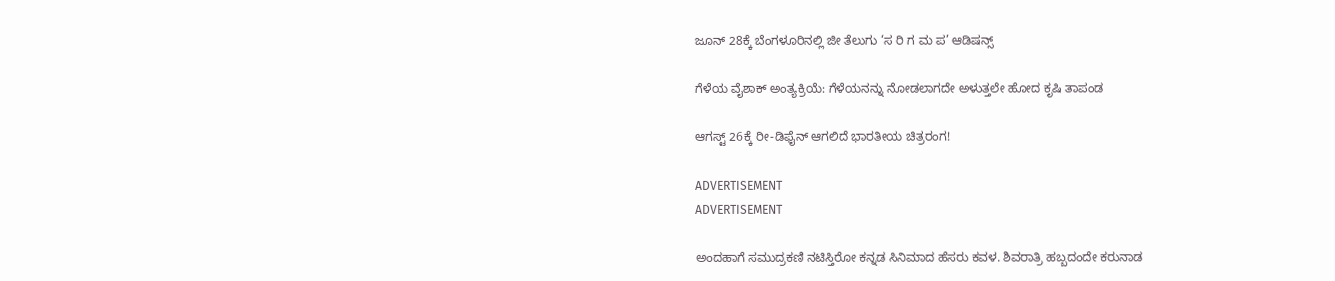ಜೂನ್ 28ಕ್ಕೆ ಬೆಂಗಳೂರಿನಲ್ಲಿ ಜೀ ತೆಲುಗು ‘ಸ ರಿ ಗ ಮ ಪ’ ಆಡಿಷನ್ಸ್

ಗೆಳೆಯ ವೈಶಾಕ್‌ ಅಂತ್ಯಕ್ರಿಯೆ: ಗೆಳೆಯನನ್ನು ನೋಡಲಾಗದೇ ಅಳುತ್ತಲೇ ಹೋದ ಕೃಷಿ ತಾಪಂಡ

ಆಗಸ್ಟ್ 26ಕ್ಕೆ ರೀ-ಡಿಫೈನ್ ಆಗಲಿದೆ ಭಾರತೀಯ ಚಿತ್ರರಂಗ!

ADVERTISEMENT
ADVERTISEMENT

ಅಂದಹಾಗೆ ಸಮುದ್ರಕಣಿ ನಟಿಸ್ತಿರೋ ಕನ್ನಡ ಸಿನಿಮಾದ ಹೆಸರು ಕವಳ. ಶಿವರಾತ್ರಿ ಹಬ್ಬದಂದೇ ಕರುನಾಡ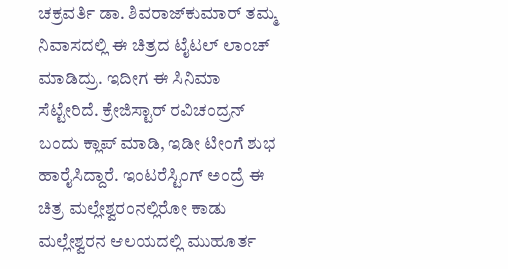ಚಕ್ರವರ್ತಿ ಡಾ. ಶಿವರಾಜ್‌‌ಕುಮಾರ್ ತಮ್ಮ ನಿವಾಸದಲ್ಲಿ ಈ ಚಿತ್ರದ ಟೈಟಲ್ ಲಾಂಚ್ ಮಾಡಿದ್ರು. ಇದೀಗ ಈ ಸಿನಿಮಾ ಸೆಟ್ಟೇರಿದೆ. ಕ್ರೇಜಿಸ್ಟಾರ್ ರವಿಚಂದ್ರನ್ ಬಂದು ಕ್ಲಾಪ್ ಮಾಡಿ, ಇಡೀ ಟೀಂಗೆ ಶುಭ ಹಾರೈಸಿದ್ದಾರೆ. ಇಂಟರೆಸ್ಟಿಂಗ್‌ ಅಂದ್ರೆ ಈ ಚಿತ್ರ ಮಲ್ಲೇಶ್ವರಂನಲ್ಲಿರೋ ಕಾಡು ಮಲ್ಲೇಶ್ವರನ ಆಲಯದಲ್ಲಿ ಮುಹೂರ್ತ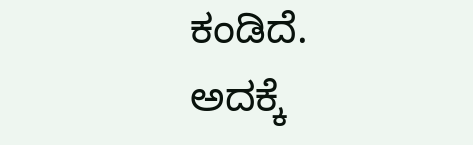ಕಂಡಿದೆ. ಅದಕ್ಕೆ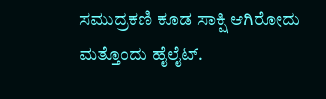ಸಮುದ್ರಕಣಿ ಕೂಡ ಸಾಕ್ಷಿ ಆಗಿರೋದು ಮತ್ತೊಂದು ಹೈಲೈಟ್.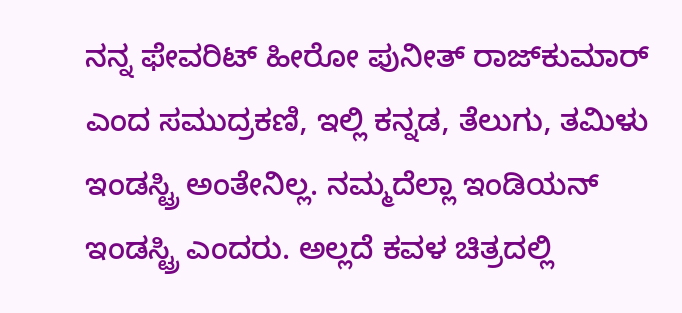ನನ್ನ ಫೇವರಿಟ್ ಹೀರೋ ಪುನೀತ್ ರಾಜ್‌ಕುಮಾರ್ ಎಂದ ಸಮುದ್ರಕಣಿ, ಇಲ್ಲಿ ಕನ್ನಡ, ತೆಲುಗು, ತಮಿಳು ಇಂಡಸ್ಟ್ರಿ ಅಂತೇನಿಲ್ಲ. ನಮ್ಮದೆಲ್ಲಾ ಇಂಡಿಯನ್ ಇಂಡಸ್ಟ್ರಿ ಎಂದರು. ಅಲ್ಲದೆ ಕವಳ ಚಿತ್ರದಲ್ಲಿ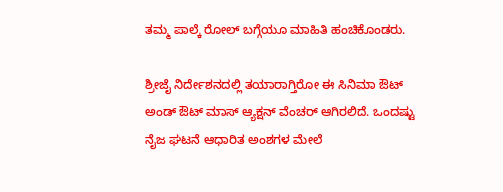ತಮ್ಮ ಪಾಲ್ಕೆ ರೋಲ್ ಬಗ್ಗೆಯೂ ಮಾಹಿತಿ ಹಂಚಿಕೊಂಡರು.

ಶ್ರೀಜೈ ನಿರ್ದೇಶನದಲ್ಲಿ ತಯಾರಾಗ್ತಿರೋ ಈ ಸಿನಿಮಾ ಔಟ್ ಅಂಡ್ ಔಟ್ ಮಾಸ್ ಆ್ಯಕ್ಷನ್ ವೆಂಚರ್ ಆಗಿರಲಿದೆ. ಒಂದಷ್ಟು ನೈಜ ಘಟನೆ ಆಧಾರಿತ ಅಂಶಗಳ ಮೇಲೆ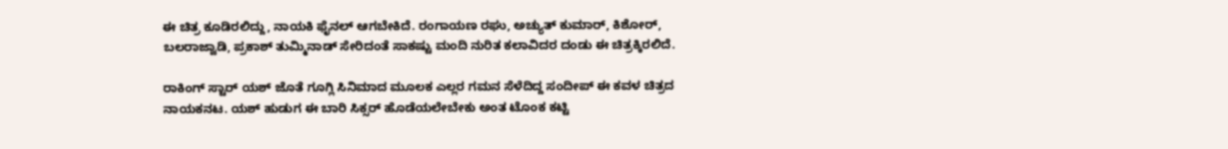ಈ ಚಿತ್ರ ಕೂಡಿರಲಿದ್ದು, ನಾಯಕಿ ಫೈನಲ್ ಆಗಬೇಕಿದೆ. ರಂಗಾಯಣ ರಘು, ಅಚ್ಯುತ್ ಕುಮಾರ್, ಕಿಶೋರ್, ಬಲರಾಜ್ವಾಡಿ, ಪ್ರಕಾಶ್ ತುಮ್ಮಿನಾಡ್ ಸೇರಿದಂತೆ ಸಾಕಷ್ಟು ಮಂದಿ ನುರಿತ ಕಲಾವಿದರ ದಂಡು ಈ ಚಿತ್ರಕ್ಕಿರಲಿದೆ.

ರಾಕಿಂಗ್ ಸ್ಟಾರ್ ಯಶ್ ಜೊತೆ ಗೂಗ್ಲಿ ಸಿನಿಮಾದ ಮೂಲಕ ಎಲ್ಲರ ಗಮನ ಸೆಳೆದಿದ್ದ ಸಂದೀಪ್ ಈ ಕವಳ ಚಿತ್ರದ ನಾಯಕನಟ. ಯಶ್ ಹುಡುಗ ಈ ಬಾರಿ ಸಿಕ್ಸರ್ ಹೊಡೆಯಲೇಬೇಕು ಅಂತ ಟೊಂಕ ಕಟ್ಟಿ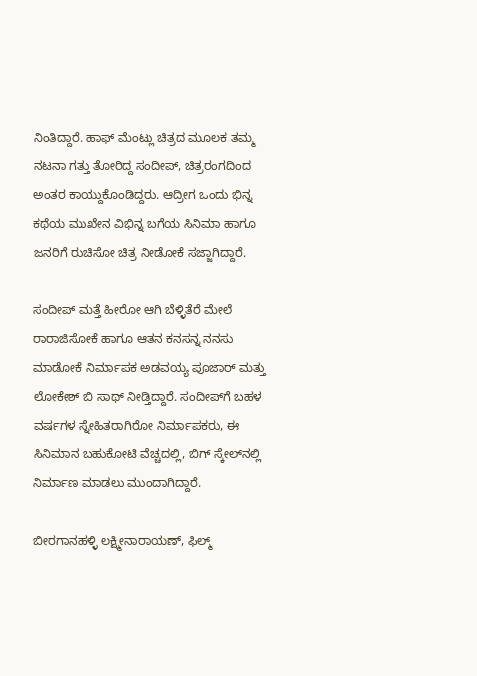ನಿಂತಿದ್ದಾರೆ. ಹಾಫ್ ಮೆಂಟ್ಲು ಚಿತ್ರದ ಮೂಲಕ ತಮ್ಮ ನಟನಾ ಗತ್ತು ತೋರಿದ್ದ ಸಂದೀಪ್, ಚಿತ್ರರಂಗದಿಂದ ಅಂತರ ಕಾಯ್ದುಕೊಂಡಿದ್ದರು. ಆದ್ರೀಗ ಒಂದು ಭಿನ್ನ ಕಥೆಯ ಮುಖೇನ ವಿಭಿನ್ನ ಬಗೆಯ ಸಿನಿಮಾ ಹಾಗೂ ಜನರಿಗೆ ರುಚಿಸೋ ಚಿತ್ರ ನೀಡೋಕೆ ಸಜ್ಜಾಗಿದ್ದಾರೆ.

ಸಂದೀಪ್ ಮತ್ತೆ ಹೀರೋ ಆಗಿ ಬೆಳ್ಳಿತೆರೆ ಮೇಲೆ ರಾರಾಜಿಸೋಕೆ ಹಾಗೂ ಆತನ ಕನಸನ್ನ ನನಸು ಮಾಡೋಕೆ ನಿರ್ಮಾಪಕ ಅಡವಯ್ಯ ಪೂಜಾರ್ ಮತ್ತು ಲೋಕೇಶ್ ಬಿ ಸಾಥ್ ನೀಡ್ತಿದ್ದಾರೆ. ಸಂದೀಪ್‌‌ಗೆ ಬಹಳ ವರ್ಷಗಳ ಸ್ನೇಹಿತರಾಗಿರೋ ನಿರ್ಮಾಪಕರು, ಈ ಸಿನಿಮಾನ ಬಹುಕೋಟಿ ವೆಚ್ಚದಲ್ಲಿ, ಬಿಗ್ ಸ್ಕೇಲ್‌‌ನಲ್ಲಿ ನಿರ್ಮಾಣ ಮಾಡಲು ಮುಂದಾಗಿದ್ದಾರೆ.

ಬೀರಗಾನಹಳ್ಳಿ ಲಕ್ಷ್ಮೀನಾರಾಯಣ್, ಫಿಲ್ಮ್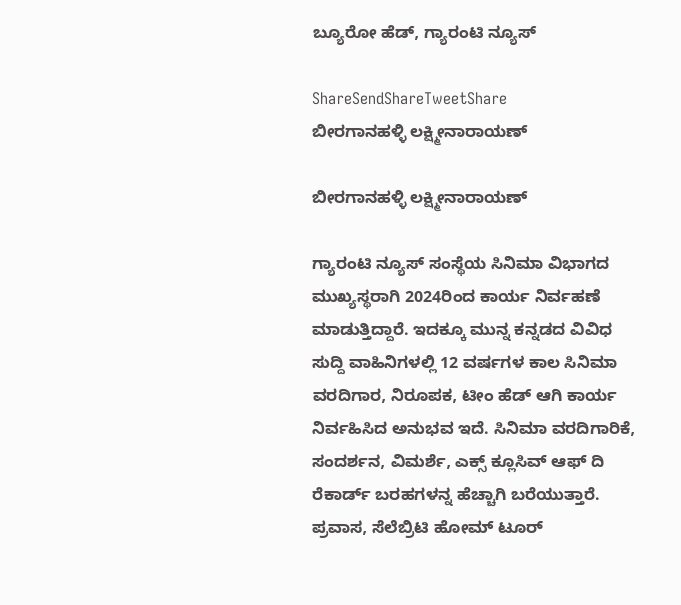ಬ್ಯೂರೋ ಹೆಡ್, ಗ್ಯಾರಂಟಿ ನ್ಯೂಸ್

ShareSendShareTweetShare
ಬೀರಗಾನಹಳ್ಳಿ ಲಕ್ಷ್ಮೀನಾರಾಯಣ್

ಬೀರಗಾನಹಳ್ಳಿ ಲಕ್ಷ್ಮೀನಾರಾಯಣ್

ಗ್ಯಾರಂಟಿ ನ್ಯೂಸ್ ಸಂಸ್ಥೆಯ ಸಿನಿಮಾ ವಿಭಾಗದ ಮುಖ್ಯಸ್ಥರಾಗಿ 2024ರಿಂದ ಕಾರ್ಯ ನಿರ್ವಹಣೆ ಮಾಡುತ್ತಿದ್ದಾರೆ. ಇದಕ್ಕೂ ಮುನ್ನ ಕನ್ನಡದ ವಿವಿಧ ಸುದ್ದಿ ವಾಹಿನಿಗಳಲ್ಲಿ 12 ವರ್ಷಗಳ ಕಾಲ ಸಿನಿಮಾ ವರದಿಗಾರ, ನಿರೂಪಕ, ಟೀಂ ಹೆಡ್ ಆಗಿ ಕಾರ್ಯ ನಿರ್ವಹಿಸಿದ ಅನುಭವ ಇದೆ. ಸಿನಿಮಾ ವರದಿಗಾರಿಕೆ, ಸಂದರ್ಶನ, ವಿಮರ್ಶೆ, ಎಕ್ಸ್ ಕ್ಲೂಸಿವ್ ಆಫ್ ದಿ ರೆಕಾರ್ಡ್ ಬರಹಗಳನ್ನ ಹೆಚ್ಚಾಗಿ ಬರೆಯುತ್ತಾರೆ. ಪ್ರವಾಸ, ಸೆಲೆಬ್ರಿಟಿ ಹೋಮ್ ಟೂರ್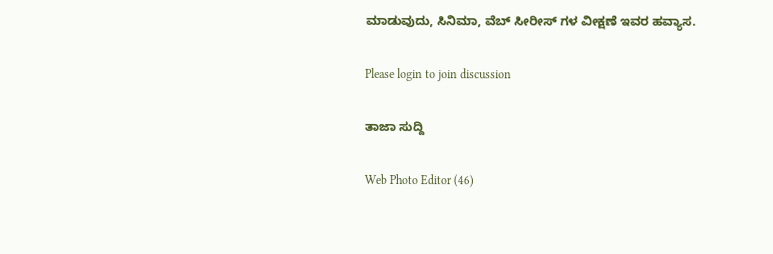ಮಾಡುವುದು, ಸಿನಿಮಾ, ವೆಬ್ ಸೀರೀಸ್ ಗಳ ವೀಕ್ಷಣೆ ಇವರ ಹವ್ಯಾಸ.

Please login to join discussion

ತಾಜಾ ಸುದ್ದಿ

Web Photo Editor (46)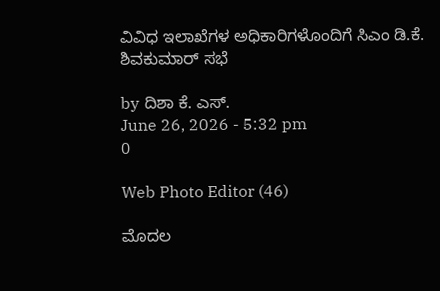ವಿವಿಧ ಇಲಾಖೆಗಳ ಅಧಿಕಾರಿಗಳೊಂದಿಗೆ ಸಿಎಂ ಡಿ.ಕೆ. ಶಿವಕುಮಾರ್ ಸಭೆ

by ದಿಶಾ ಕೆ. ಎಸ್.
June 26, 2026 - 5:32 pm
0

Web Photo Editor (46)

ಮೊದಲ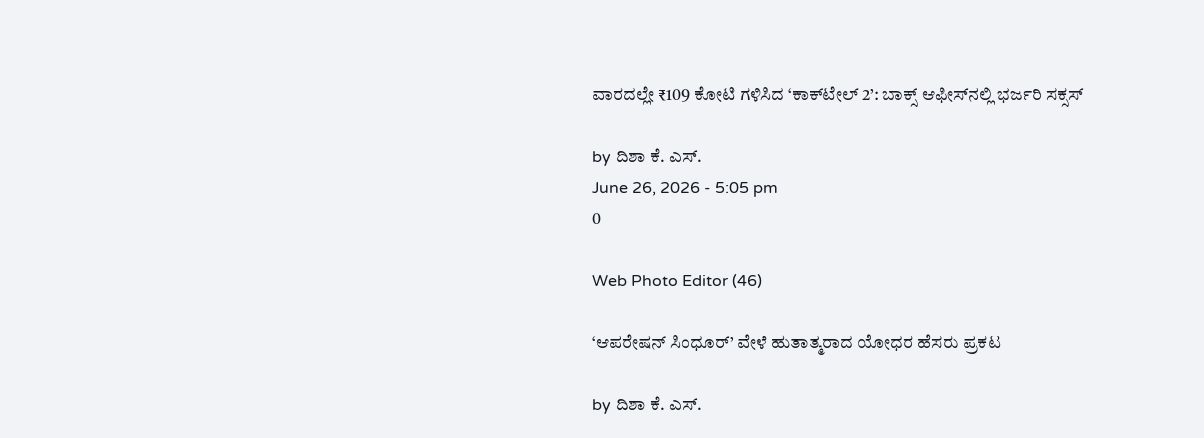ವಾರದಲ್ಲೇ ₹109 ಕೋಟಿ ಗಳಿಸಿದ ‘ಕಾಕ್‌ಟೇಲ್ 2’: ಬಾಕ್ಸ್ ಆಫೀಸ್‌ನಲ್ಲಿ ಭರ್ಜರಿ ಸಕ್ಸಸ್

by ದಿಶಾ ಕೆ. ಎಸ್.
June 26, 2026 - 5:05 pm
0

Web Photo Editor (46)

‘ಆಪರೇಷನ್ ಸಿಂಧೂರ್’ ವೇಳೆ ಹುತಾತ್ಮರಾದ ಯೋಧರ ಹೆಸರು ಪ್ರಕಟ

by ದಿಶಾ ಕೆ. ಎಸ್.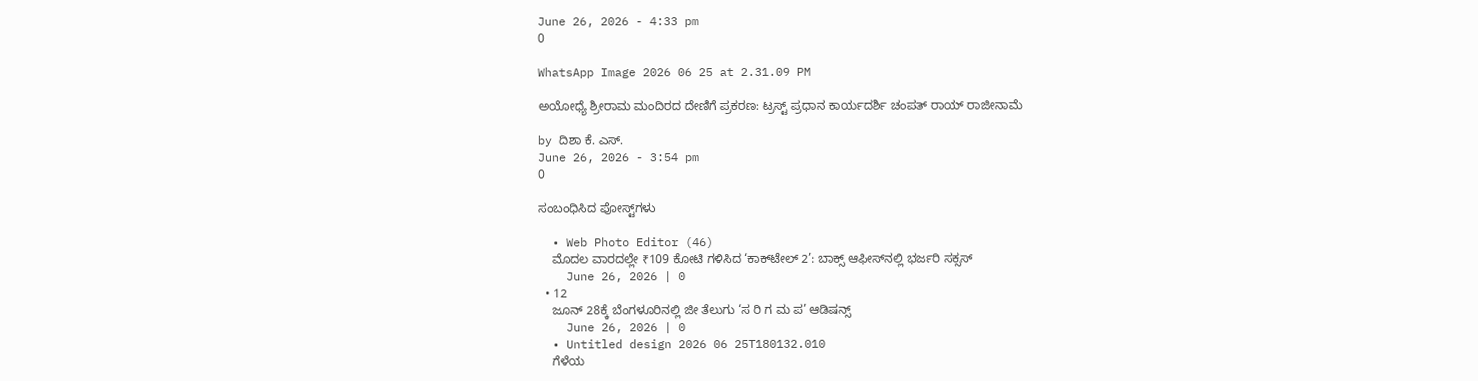June 26, 2026 - 4:33 pm
0

WhatsApp Image 2026 06 25 at 2.31.09 PM

ಅಯೋಧ್ಯೆ ಶ್ರೀರಾಮ ಮಂದಿರದ ದೇಣಿಗೆ ಪ್ರಕರಣ: ಟ್ರಸ್ಟ್ ಪ್ರಧಾನ ಕಾರ್ಯದರ್ಶಿ ಚಂಪತ್ ರಾಯ್ ರಾಜೀನಾಮೆ

by ದಿಶಾ ಕೆ. ಎಸ್.
June 26, 2026 - 3:54 pm
0

ಸಂಬಂಧಿಸಿದ ಪೋಸ್ಟ್‌ಗಳು

  • Web Photo Editor (46)
    ಮೊದಲ ವಾರದಲ್ಲೇ ₹109 ಕೋಟಿ ಗಳಿಸಿದ ‘ಕಾಕ್‌ಟೇಲ್ 2’: ಬಾಕ್ಸ್ ಆಫೀಸ್‌ನಲ್ಲಿ ಭರ್ಜರಿ ಸಕ್ಸಸ್
    June 26, 2026 | 0
  • 12
    ಜೂನ್ 28ಕ್ಕೆ ಬೆಂಗಳೂರಿನಲ್ಲಿ ಜೀ ತೆಲುಗು ‘ಸ ರಿ ಗ ಮ ಪ’ ಆಡಿಷನ್ಸ್
    June 26, 2026 | 0
  • Untitled design 2026 06 25T180132.010
    ಗೆಳೆಯ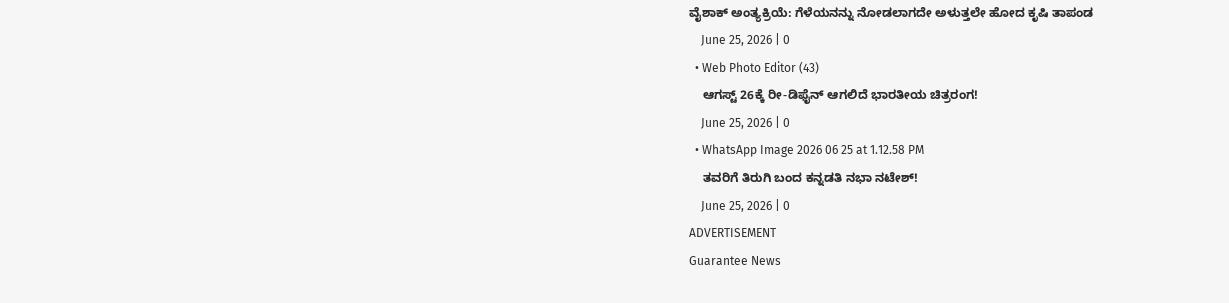ವೈಶಾಕ್‌ ಅಂತ್ಯಕ್ರಿಯೆ: ಗೆಳೆಯನನ್ನು ನೋಡಲಾಗದೇ ಅಳುತ್ತಲೇ ಹೋದ ಕೃಷಿ ತಾಪಂಡ
    June 25, 2026 | 0
  • Web Photo Editor (43)
    ಆಗಸ್ಟ್ 26ಕ್ಕೆ ರೀ-ಡಿಫೈನ್ ಆಗಲಿದೆ ಭಾರತೀಯ ಚಿತ್ರರಂಗ!
    June 25, 2026 | 0
  • WhatsApp Image 2026 06 25 at 1.12.58 PM
    ತವರಿಗೆ ತಿರುಗಿ ಬಂದ ಕನ್ನಡತಿ ನಭಾ ನಟೇಶ್!
    June 25, 2026 | 0
ADVERTISEMENT
Guarantee News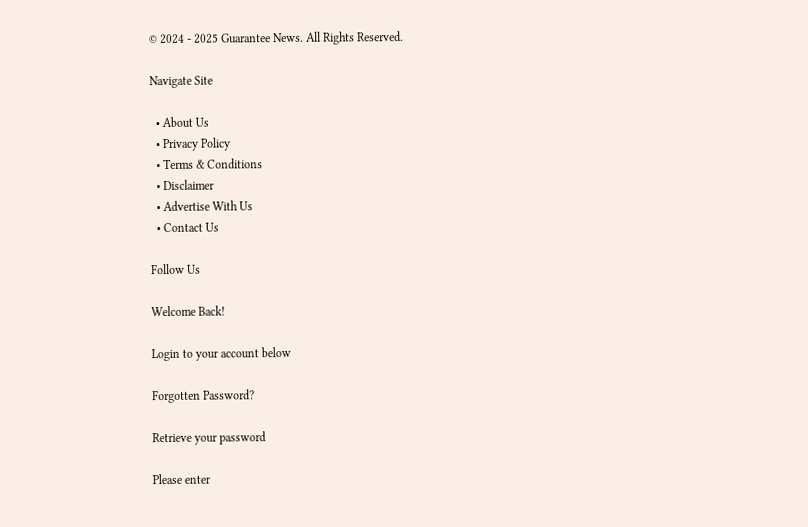© 2024 - 2025 Guarantee News. All Rights Reserved.

Navigate Site

  • About Us
  • Privacy Policy
  • Terms & Conditions
  • Disclaimer
  • Advertise With Us
  • Contact Us

Follow Us

Welcome Back!

Login to your account below

Forgotten Password?

Retrieve your password

Please enter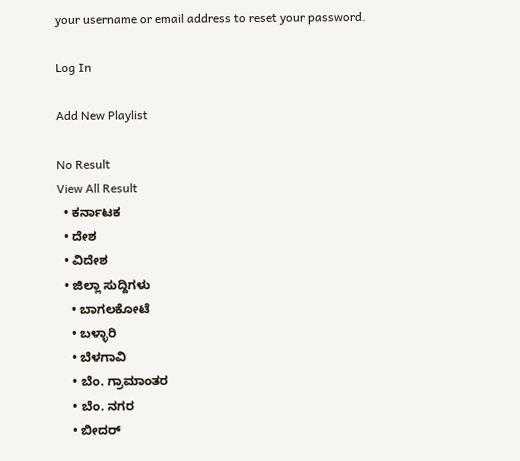your username or email address to reset your password.

Log In

Add New Playlist

No Result
View All Result
  • ಕರ್ನಾಟಕ
  • ದೇಶ
  • ವಿದೇಶ
  • ಜಿಲ್ಲಾ ಸುದ್ದಿಗಳು
    • ಬಾಗಲಕೋಟೆ
    • ಬಳ್ಳಾರಿ
    • ಬೆಳಗಾವಿ
    • ಬೆಂ. ಗ್ರಾಮಾಂತರ
    • ಬೆಂ. ನಗರ
    • ಬೀದರ್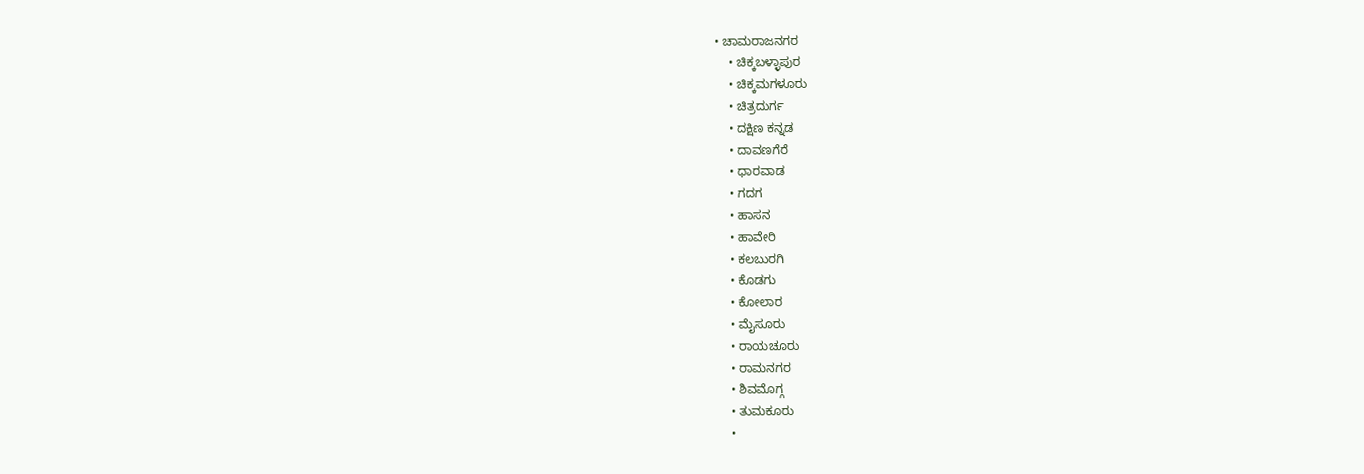• ಚಾಮರಾಜನಗರ
    • ಚಿಕ್ಕಬಳ್ಳಾಪುರ
    • ಚಿಕ್ಕಮಗಳೂರು
    • ಚಿತ್ರದುರ್ಗ
    • ದಕ್ಷಿಣ ಕನ್ನಡ
    • ದಾವಣಗೆರೆ
    • ಧಾರವಾಡ
    • ಗದಗ
    • ಹಾಸನ
    • ಹಾವೇರಿ
    • ಕಲಬುರಗಿ
    • ಕೊಡಗು
    • ಕೋಲಾರ
    • ಮೈಸೂರು
    • ರಾಯಚೂರು
    • ರಾಮನಗರ
    • ಶಿವಮೊಗ್ಗ
    • ತುಮಕೂರು
    •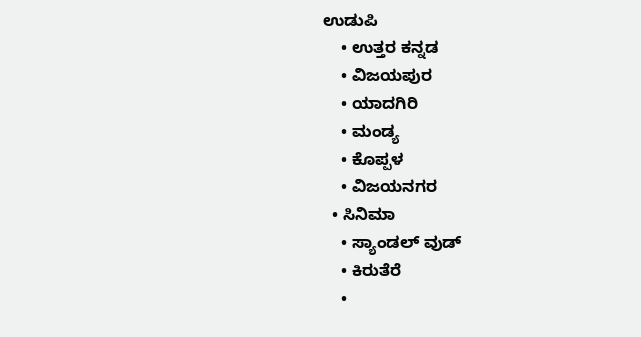ಉಡುಪಿ
    • ಉತ್ತರ ಕನ್ನಡ
    • ವಿಜಯಪುರ
    • ಯಾದಗಿರಿ
    • ಮಂಡ್ಯ
    • ಕೊಪ್ಪಳ
    • ವಿಜಯನಗರ
  • ಸಿನಿಮಾ
    • ಸ್ಯಾಂಡಲ್ ವುಡ್
    • ಕಿರುತೆರೆ
    •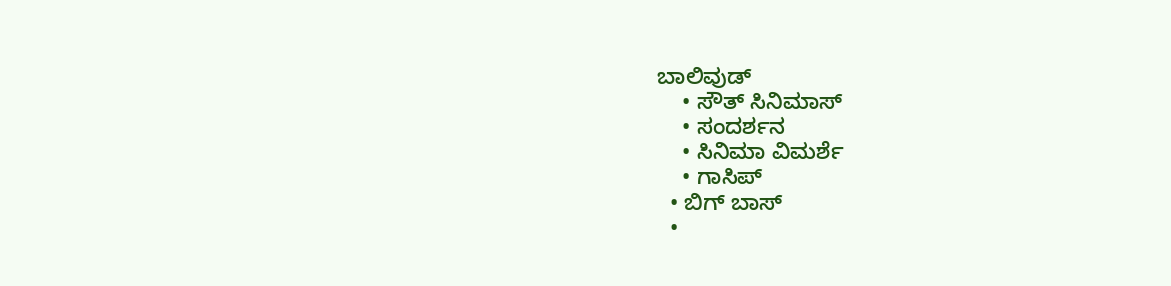ಬಾಲಿವುಡ್
    • ಸೌತ್ ಸಿನಿಮಾಸ್
    • ಸಂದರ್ಶನ
    • ಸಿನಿಮಾ ವಿಮರ್ಶೆ
    • ಗಾಸಿಪ್
  • ಬಿಗ್ ಬಾಸ್
  •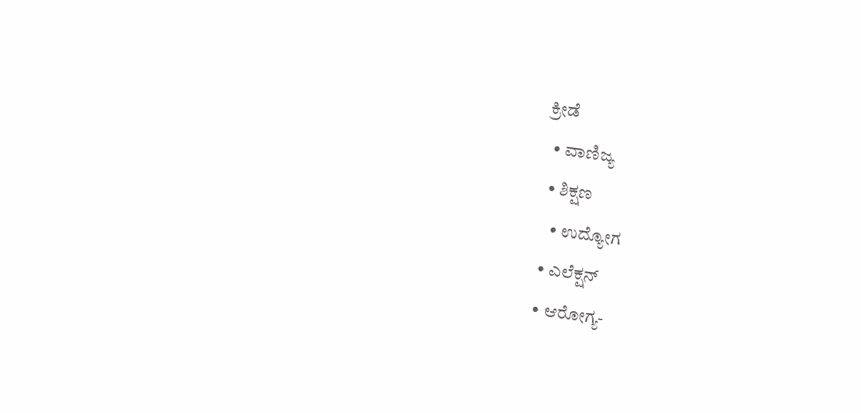ಕ್ರೀಡೆ
  • ವಾಣಿಜ್ಯ
  • ಶಿಕ್ಷಣ
    • ಉದ್ಯೋಗ
  • ಎಲೆಕ್ಷನ್
  • ಆರೋಗ್ಯ-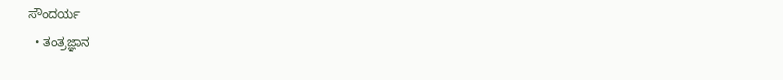ಸೌಂದರ್ಯ
  • ತಂತ್ರಜ್ಞಾನ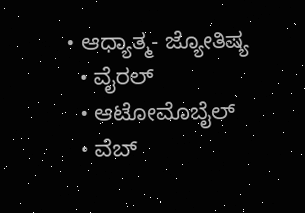• ಆಧ್ಯಾತ್ಮ- ಜ್ಯೋತಿಷ್ಯ
  • ವೈರಲ್
  • ಆಟೋಮೊಬೈಲ್
  • ವೆಬ್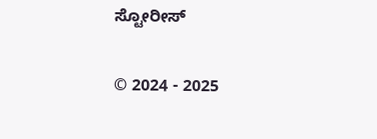ಸ್ಟೋರೀಸ್

© 2024 - 2025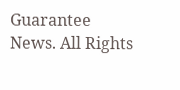Guarantee News. All Rights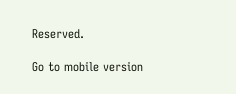Reserved.

Go to mobile version